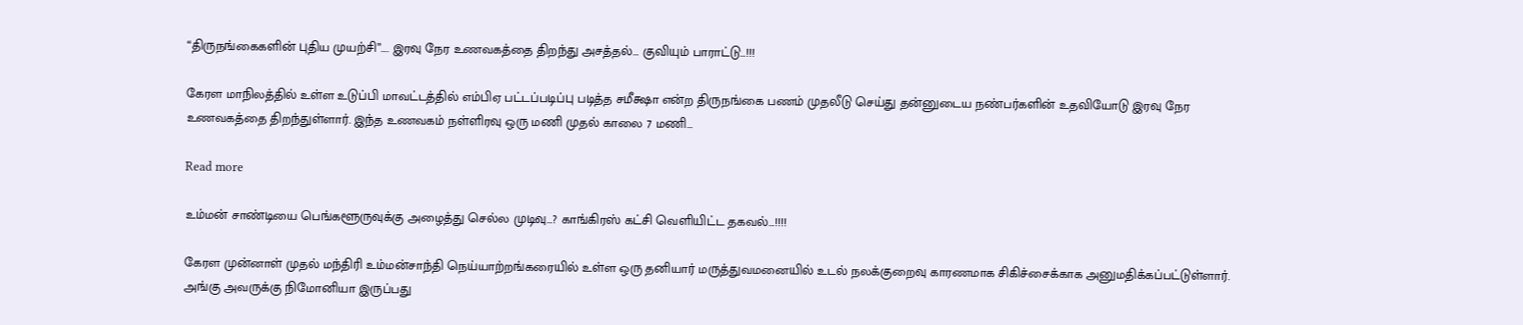“திருநங்கைகளின் புதிய முயற்சி”…. இரவு நேர உணவகத்தை திறந்து அசத்தல்… குவியும் பாராட்டு…!!!

கேரள மாநிலத்தில் உள்ள உடுப்பி மாவட்டத்தில் எம்பிஏ பட்டப்படிப்பு படித்த சமீக்ஷா என்ற திருநங்கை பணம் முதலீடு செய்து தன்னுடைய நண்பர்களின் உதவியோடு இரவு நேர உணவகத்தை திறந்துள்ளார். இந்த உணவகம் நள்ளிரவு ஒரு மணி முதல் காலை 7 மணி…

Read more

உம்மன் சாண்டியை பெங்களூருவுக்கு அழைத்து செல்ல முடிவு…? காங்கிரஸ் கட்சி வெளியிட்ட தகவல்…!!!!

கேரள முன்னாள் முதல் மந்திரி உம்மன்சாந்தி நெய்யாற்றங்கரையில் உள்ள ஒரு தனியார் மருத்துவமனையில் உடல் நலக்குறைவு காரணமாக சிகிச்சைக்காக அனுமதிக்கப்பட்டுள்ளார். அங்கு அவருக்கு நிமோனியா இருப்பது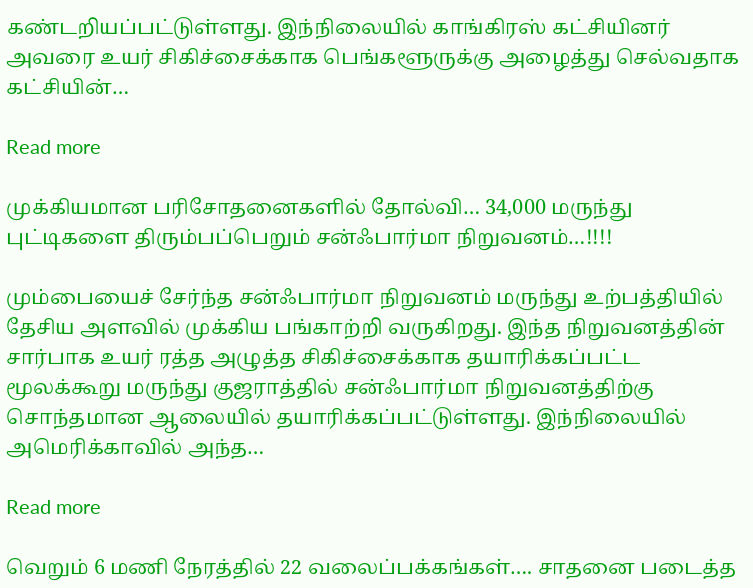கண்டறியப்பட்டுள்ளது. இந்நிலையில் காங்கிரஸ் கட்சியினர் அவரை உயர் சிகிச்சைக்காக பெங்களூருக்கு அழைத்து செல்வதாக கட்சியின்…

Read more

முக்கியமான பரிசோதனைகளில் தோல்வி… 34,000 மருந்து புட்டிகளை திரும்பப்பெறும் சன்ஃபார்மா நிறுவனம்…!!!!

மும்பையைச் சேர்ந்த சன்ஃபார்மா நிறுவனம் மருந்து உற்பத்தியில் தேசிய அளவில் முக்கிய பங்காற்றி வருகிறது. இந்த நிறுவனத்தின் சார்பாக உயர் ரத்த அழுத்த சிகிச்சைக்காக தயாரிக்கப்பட்ட மூலக்கூறு மருந்து குஜராத்தில் சன்ஃபார்மா நிறுவனத்திற்கு சொந்தமான ஆலையில் தயாரிக்கப்பட்டுள்ளது. இந்நிலையில் அமெரிக்காவில் அந்த…

Read more

வெறும் 6 மணி நேரத்தில் 22 வலைப்பக்கங்கள்…. சாதனை படைத்த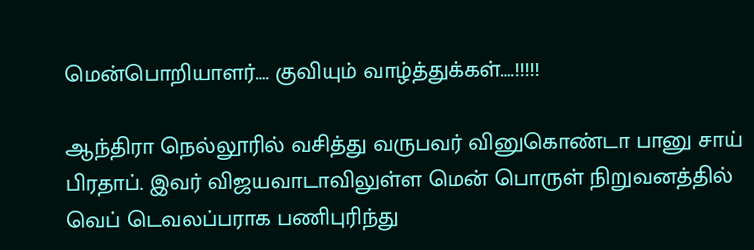மென்பொறியாளர்…. குவியும் வாழ்த்துக்கள்….!!!!!

ஆந்திரா நெல்லூரில் வசித்து வருபவர் வினுகொண்டா பானு சாய் பிரதாப். இவர் விஜயவாடாவிலுள்ள மென் பொருள் நிறுவனத்தில் வெப் டெவலப்பராக பணிபுரிந்து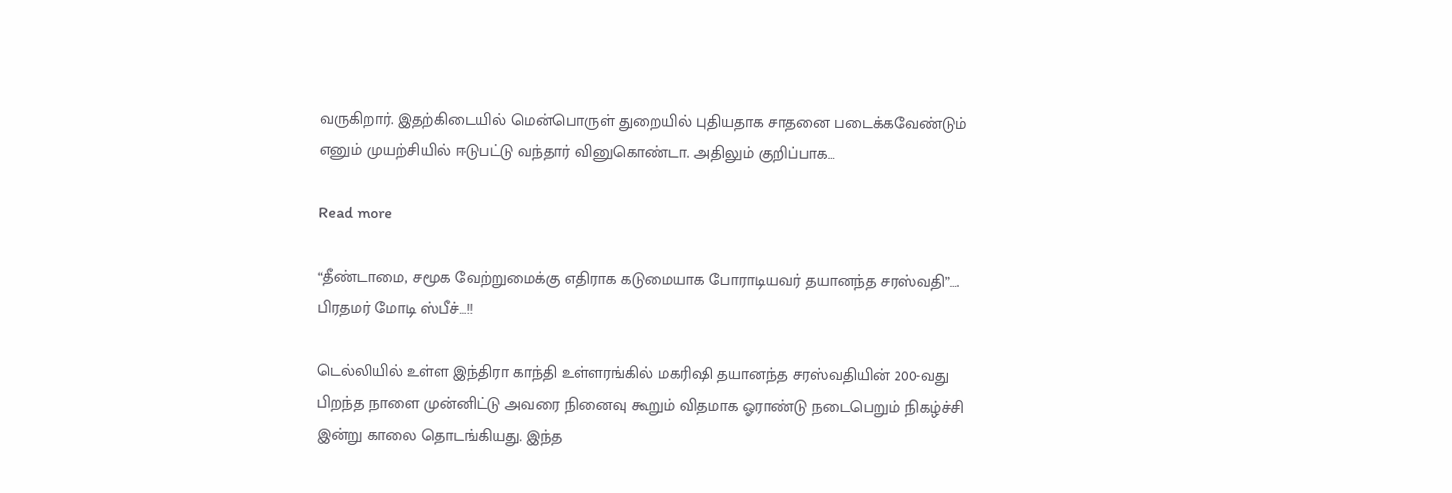வருகிறார். இதற்கிடையில் மென்பொருள் துறையில் புதியதாக சாதனை படைக்கவேண்டும் எனும் முயற்சியில் ஈடுபட்டு வந்தார் வினுகொண்டா. அதிலும் குறிப்பாக…

Read more

“தீண்டாமை, சமூக வேற்றுமைக்கு எதிராக கடுமையாக போராடியவர் தயானந்த சரஸ்வதி”…. பிரதமர் மோடி ஸ்பீச்…!!

டெல்லியில் உள்ள இந்திரா காந்தி உள்ளரங்கில் மகரிஷி தயானந்த சரஸ்வதியின் 200-வது பிறந்த நாளை முன்னிட்டு அவரை நினைவு கூறும் விதமாக ஓராண்டு நடைபெறும் நிகழ்ச்சி இன்று காலை தொடங்கியது. இந்த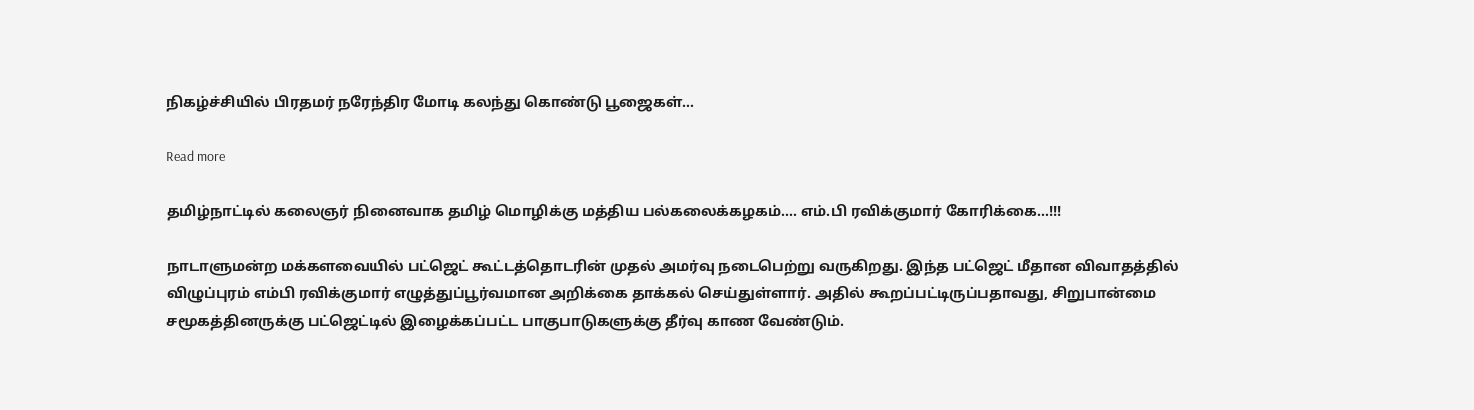நிகழ்ச்சியில் பிரதமர் நரேந்திர மோடி கலந்து கொண்டு பூஜைகள்…

Read more

தமிழ்நாட்டில் கலைஞர் நினைவாக தமிழ் மொழிக்கு மத்திய பல்கலைக்கழகம்…. எம்.பி ரவிக்குமார் கோரிக்கை…!!!

நாடாளுமன்ற மக்களவையில் பட்ஜெட் கூட்டத்தொடரின் முதல் அமர்வு நடைபெற்று வருகிறது. இந்த பட்ஜெட் மீதான விவாதத்தில் விழுப்புரம் எம்பி ரவிக்குமார் எழுத்துப்பூர்வமான அறிக்கை தாக்கல் செய்துள்ளார். அதில் கூறப்பட்டிருப்பதாவது, சிறுபான்மை சமூகத்தினருக்கு பட்ஜெட்டில் இழைக்கப்பட்ட பாகுபாடுகளுக்கு தீர்வு காண வேண்டும்.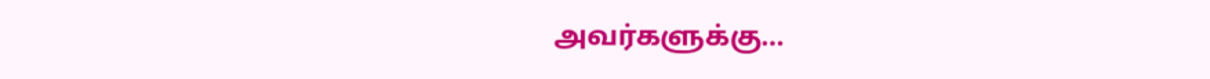அவர்களுக்கு…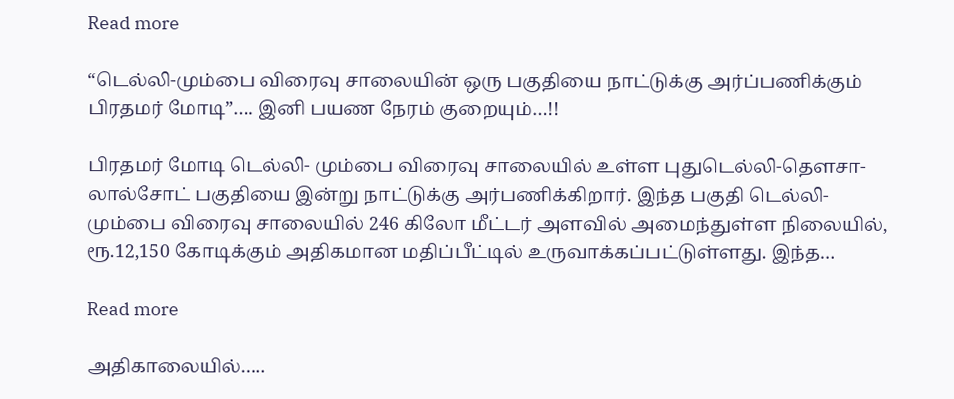Read more

“டெல்லி-மும்பை விரைவு சாலையின் ஒரு பகுதியை நாட்டுக்கு அர்ப்பணிக்கும் பிரதமர் மோடி”…. இனி பயண நேரம் குறையும்…!!

பிரதமர் மோடி டெல்லி- மும்பை விரைவு சாலையில் உள்ள புதுடெல்லி-தௌசா-லால்சோட் பகுதியை இன்று நாட்டுக்கு அர்பணிக்கிறார். இந்த பகுதி டெல்லி- மும்பை விரைவு சாலையில் 246 கிலோ மீட்டர் அளவில் அமைந்துள்ள நிலையில், ரூ.12,150 கோடிக்கும் அதிகமான மதிப்பீட்டில் உருவாக்கப்பட்டுள்ளது. இந்த…

Read more

அதிகாலையில்…..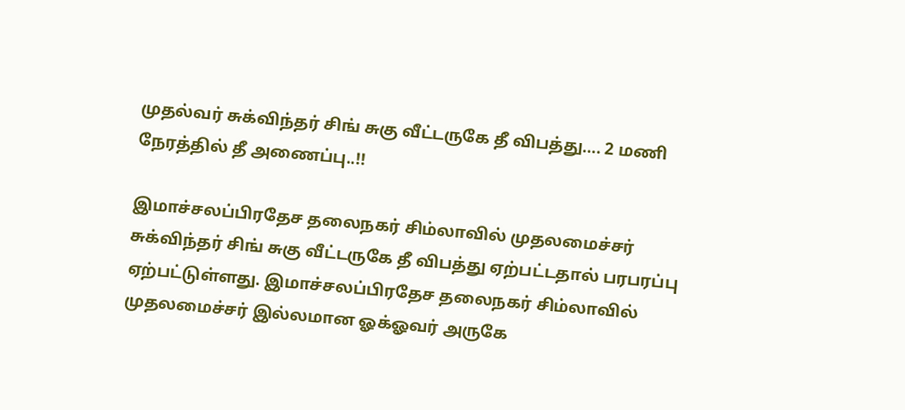முதல்வர் சுக்விந்தர் சிங் சுகு வீட்டருகே தீ விபத்து…. 2 மணி நேரத்தில் தீ அணைப்பு..!!

இமாச்சலப்பிரதேச தலைநகர் சிம்லாவில் முதலமைச்சர் சுக்விந்தர் சிங் சுகு வீட்டருகே தீ விபத்து ஏற்பட்டதால் பரபரப்பு ஏற்பட்டுள்ளது. இமாச்சலப்பிரதேச தலைநகர் சிம்லாவில் முதலமைச்சர் இல்லமான ஓக்ஓவர் அருகே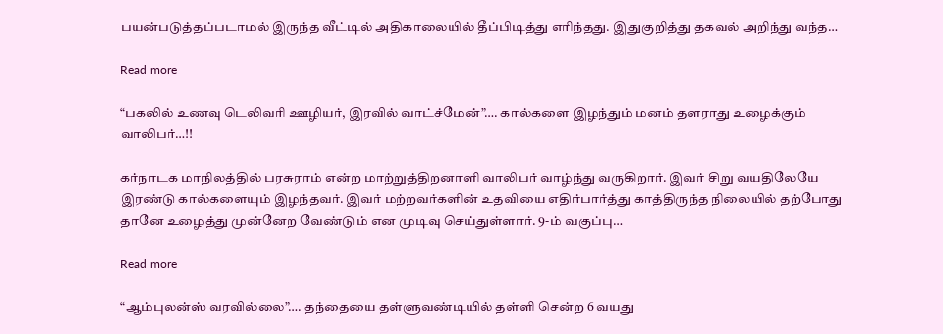பயன்படுத்தப்படாமல் இருந்த வீட்டில் அதிகாலையில் தீப்பிடித்து எரிந்தது. இதுகுறித்து தகவல் அறிந்து வந்த…

Read more

“பகலில் உணவு டெலிவரி ஊழியர், இரவில் வாட்ச்மேன்”…. கால்களை இழந்தும் மனம் தளராது உழைக்கும் வாலிபர்…!!

கர்நாடக மாநிலத்தில் பரசுராம் என்ற மாற்றுத்திறனாளி வாலிபர் வாழ்ந்து வருகிறார். இவர் சிறு வயதிலேயே இரண்டு கால்களையும் இழந்தவர். இவர் மற்றவர்களின் உதவியை எதிர்பார்த்து காத்திருந்த நிலையில் தற்போது தானே உழைத்து முன்னேற வேண்டும் என முடிவு செய்துள்ளார். 9-ம் வகுப்பு…

Read more

“ஆம்புலன்ஸ் வரவில்லை”…. தந்தையை தள்ளுவண்டியில் தள்ளி சென்ற 6 வயது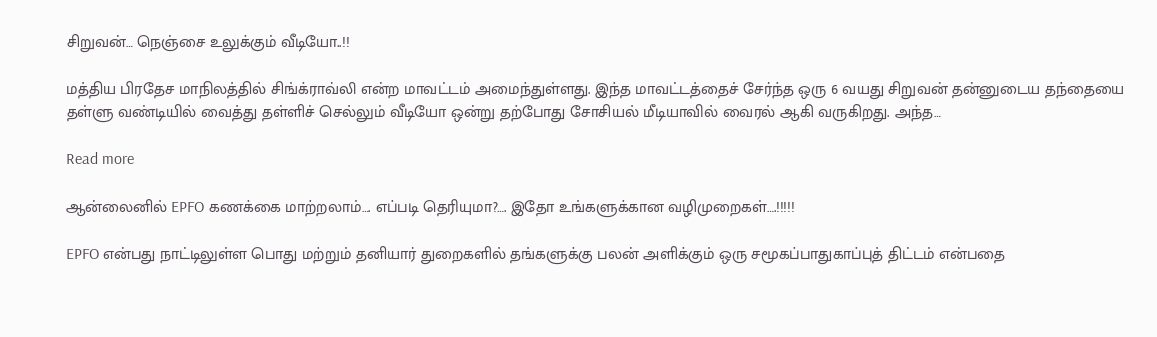சிறுவன்… நெஞ்சை உலுக்கும் வீடியோ..!!

மத்திய பிரதேச மாநிலத்தில் சிங்க்ராவ்லி என்ற மாவட்டம் அமைந்துள்ளது. இந்த மாவட்டத்தைச் சேர்ந்த ஒரு 6 வயது சிறுவன் தன்னுடைய தந்தையை தள்ளு வண்டியில் வைத்து தள்ளிச் செல்லும் வீடியோ ஒன்று தற்போது சோசியல் மீடியாவில் வைரல் ஆகி வருகிறது. அந்த…

Read more

ஆன்லைனில் EPFO கணக்கை மாற்றலாம்…. எப்படி தெரியுமா?…. இதோ உங்களுக்கான வழிமுறைகள்….!!!!!

EPFO என்பது நாட்டிலுள்ள பொது மற்றும் தனியார் துறைகளில் தங்களுக்கு பலன் அளிக்கும் ஒரு சமூகப்பாதுகாப்புத் திட்டம் என்பதை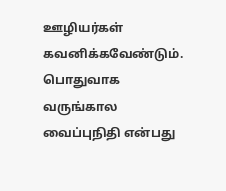ஊழியர்கள் கவனிக்கவேண்டும். பொதுவாக வருங்கால வைப்புநிதி என்பது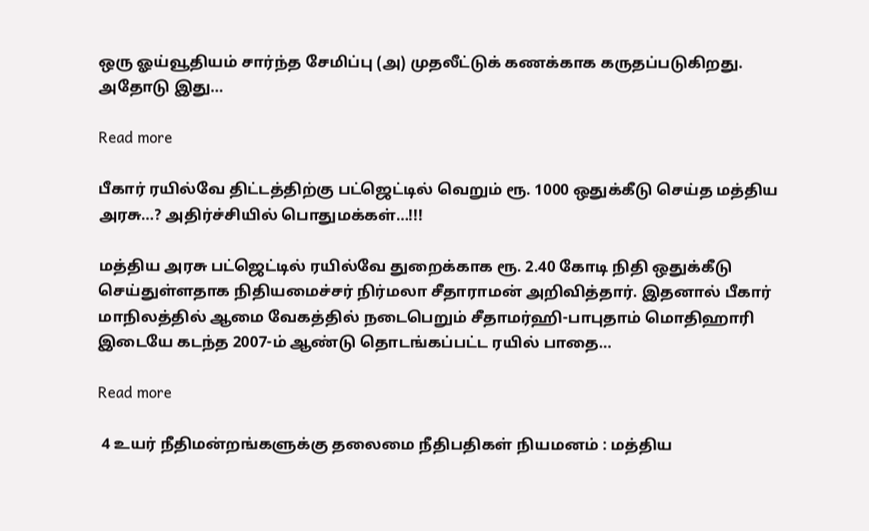ஒரு ஓய்வூதியம் சார்ந்த சேமிப்பு (அ) முதலீட்டுக் கணக்காக கருதப்படுகிறது. அதோடு இது…

Read more

பீகார் ரயில்வே திட்டத்திற்கு பட்ஜெட்டில் வெறும் ரூ. 1000 ஒதுக்கீடு செய்த மத்திய அரசு…? அதிர்ச்சியில் பொதுமக்கள்…!!!

மத்திய அரசு பட்ஜெட்டில் ரயில்வே துறைக்காக ரூ. 2.40 கோடி நிதி ஒதுக்கீடு செய்துள்ளதாக நிதியமைச்சர் நிர்மலா சீதாராமன் அறிவித்தார். இதனால் பீகார் மாநிலத்தில் ஆமை வேகத்தில் நடைபெறும் சீதாமர்ஹி-பாபுதாம் மொதிஹாரி இடையே கடந்த 2007-ம் ஆண்டு தொடங்கப்பட்ட ரயில் பாதை…

Read more

 4 உயர் நீதிமன்றங்களுக்கு தலைமை நீதிபதிகள் நியமனம் : மத்திய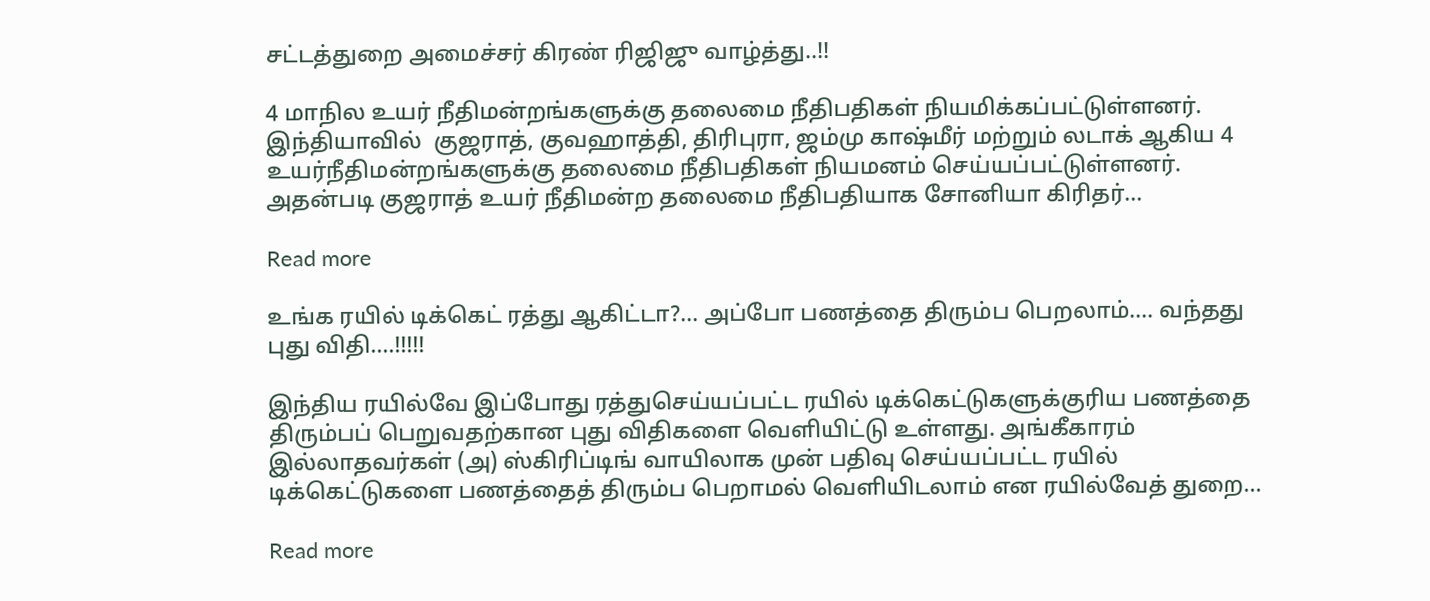சட்டத்துறை அமைச்சர் கிரண் ரிஜிஜு வாழ்த்து..!!

4 மாநில உயர் நீதிமன்றங்களுக்கு தலைமை நீதிபதிகள் நியமிக்கப்பட்டுள்ளனர். இந்தியாவில்  குஜராத், குவஹாத்தி, திரிபுரா, ஜம்மு காஷ்மீர் மற்றும் லடாக் ஆகிய 4 உயர்நீதிமன்றங்களுக்கு தலைமை நீதிபதிகள் நியமனம் செய்யப்பட்டுள்ளனர். அதன்படி குஜராத் உயர் நீதிமன்ற தலைமை நீதிபதியாக சோனியா கிரிதர்…

Read more

உங்க ரயில் டிக்கெட் ரத்து ஆகிட்டா?… அப்போ பணத்தை திரும்ப பெறலாம்…. வந்தது புது விதி….!!!!!

இந்திய ரயில்வே இப்போது ரத்துசெய்யப்பட்ட ரயில் டிக்கெட்டுகளுக்குரிய பணத்தை திரும்பப் பெறுவதற்கான புது விதிகளை வெளியிட்டு உள்ளது. அங்கீகாரம் இல்லாதவர்கள் (அ) ஸ்கிரிப்டிங் வாயிலாக முன் பதிவு செய்யப்பட்ட ரயில் டிக்கெட்டுகளை பணத்தைத் திரும்ப பெறாமல் வெளியிடலாம் என ரயில்வேத் துறை…

Read more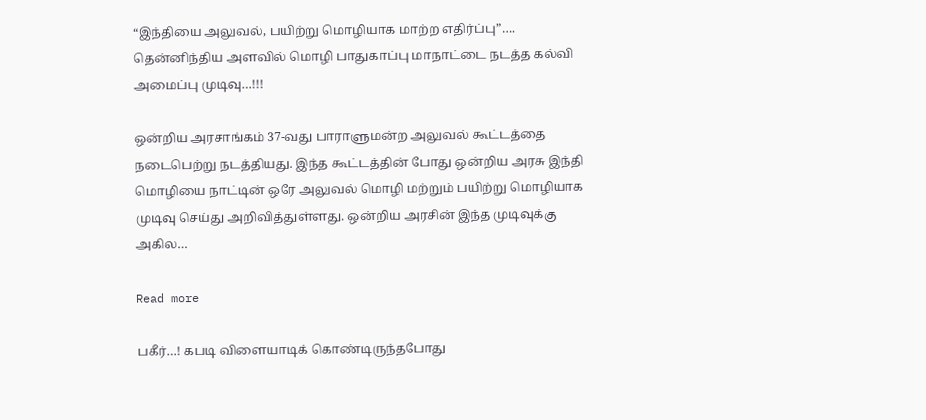“இந்தியை அலுவல், பயிற்று மொழியாக மாற்ற எதிர்ப்பு”…. தென்னிந்திய அளவில் மொழி பாதுகாப்பு மாநாட்டை நடத்த கல்வி அமைப்பு முடிவு…!!!

ஒன்றிய அரசாங்கம் 37-வது பாராளுமன்ற அலுவல் கூட்டத்தை நடைபெற்று நடத்தியது. இந்த கூட்டத்தின் போது ஒன்றிய அரசு இந்தி மொழியை நாட்டின் ஒரே அலுவல் மொழி மற்றும் பயிற்று மொழியாக முடிவு செய்து அறிவித்துள்ளது. ஒன்றிய அரசின் இந்த முடிவுக்கு அகில…

Read more

பகீர்…! கபடி விளையாடிக் கொண்டிருந்தபோது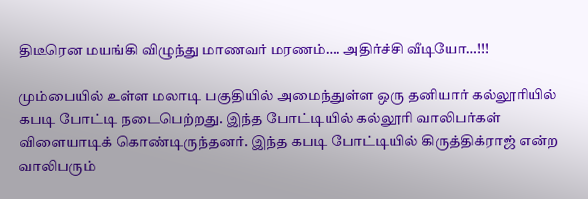திடீரென மயங்கி விழுந்து மாணவர் மரணம்…. அதிர்ச்சி வீடியோ…!!!

மும்பையில் உள்ள மலாடி பகுதியில் அமைந்துள்ள ஒரு தனியார் கல்லூரியில் கபடி போட்டி நடைபெற்றது. இந்த போட்டியில் கல்லூரி வாலிபர்கள் விளையாடிக் கொண்டிருந்தனர். இந்த கபடி போட்டியில் கிருத்திக்ராஜ் என்ற வாலிபரும்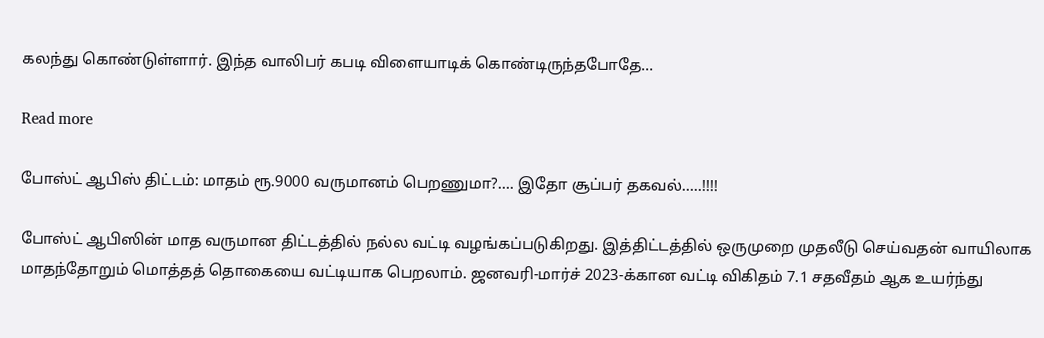கலந்து கொண்டுள்ளார். இந்த வாலிபர் கபடி விளையாடிக் கொண்டிருந்தபோதே…

Read more

போஸ்ட் ஆபிஸ் திட்டம்: மாதம் ரூ.9000 வருமானம் பெறணுமா?…. இதோ சூப்பர் தகவல்…..!!!!

போஸ்ட் ஆபிஸின் மாத வருமான திட்டத்தில் நல்ல வட்டி வழங்கப்படுகிறது. இத்திட்டத்தில் ஒருமுறை முதலீடு செய்வதன் வாயிலாக மாதந்தோறும் மொத்தத் தொகையை வட்டியாக பெறலாம். ஜனவரி-மார்ச் 2023-க்கான வட்டி விகிதம் 7.1 சதவீதம் ஆக உயர்ந்து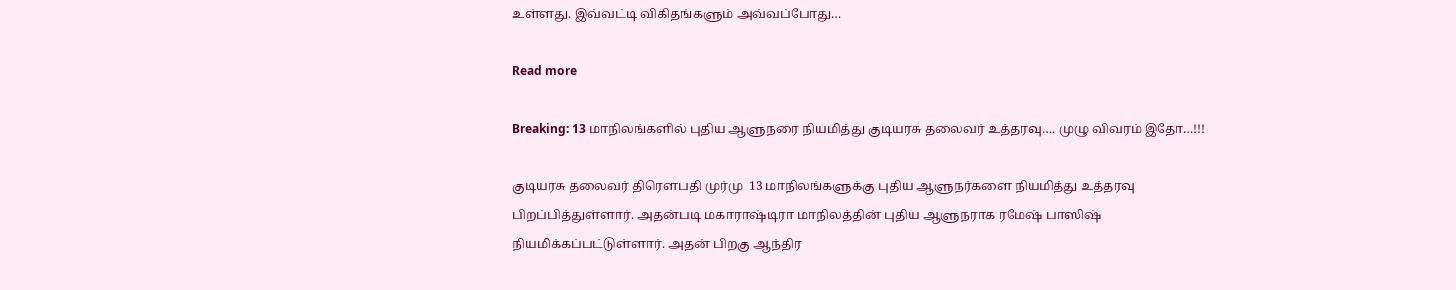உள்ளது. இவ்வட்டி விகிதங்களும் அவ்வப்போது…

Read more

Breaking: 13 மாநிலங்களில் புதிய ஆளுநரை நியமித்து குடியரசு தலைவர் உத்தரவு…. முழு விவரம் இதோ…!!!

குடியரசு தலைவர் திரௌபதி முர்மு  13 மாநிலங்களுக்கு புதிய ஆளுநர்களை நியமித்து உத்தரவு பிறப்பித்துள்ளார். அதன்படி மகாராஷ்டிரா மாநிலத்தின் புதிய ஆளுநராக ரமேஷ் பாஸிஷ் நியமிக்கப்பட்டுள்ளார். அதன் பிறகு ஆந்திர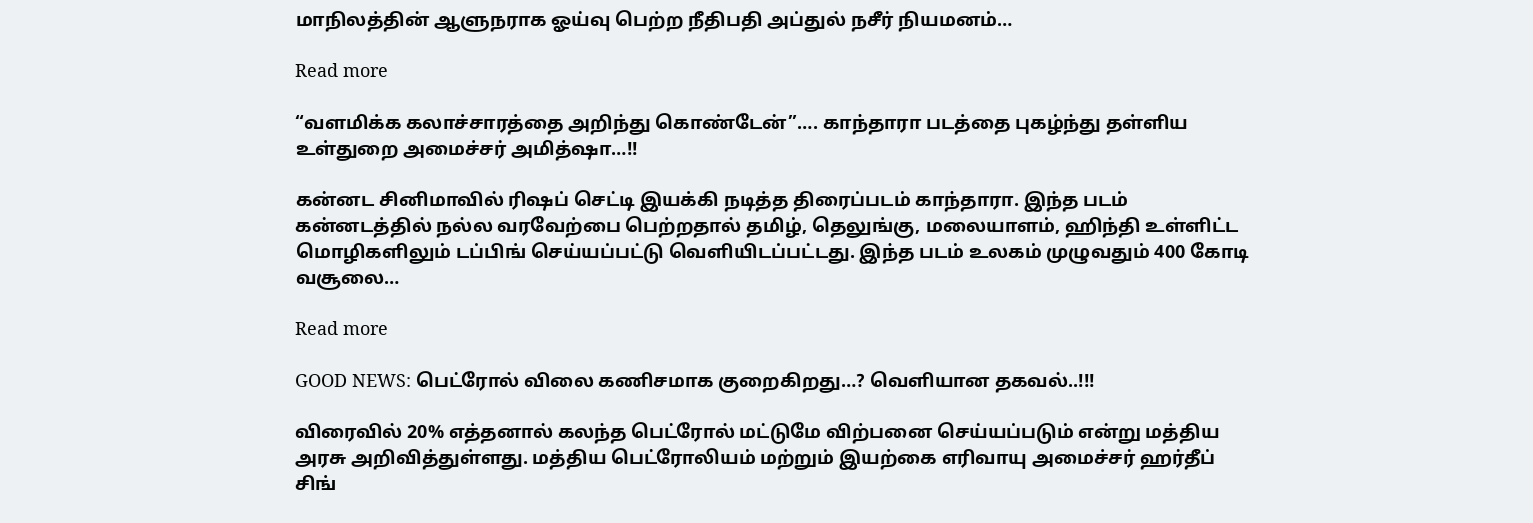மாநிலத்தின் ஆளுநராக ஓய்வு பெற்ற நீதிபதி அப்துல் நசீர் நியமனம்…

Read more

“வளமிக்க கலாச்சாரத்தை அறிந்து கொண்டேன்”…. காந்தாரா படத்தை புகழ்ந்து தள்ளிய உள்துறை அமைச்சர் அமித்ஷா…!!

கன்னட சினிமாவில் ரிஷப் செட்டி இயக்கி நடித்த திரைப்படம் காந்தாரா. இந்த படம் கன்னடத்தில் நல்ல வரவேற்பை பெற்றதால் தமிழ், தெலுங்கு, மலையாளம், ஹிந்தி உள்ளிட்ட மொழிகளிலும் டப்பிங் செய்யப்பட்டு வெளியிடப்பட்டது. இந்த படம் உலகம் முழுவதும் 400 கோடி வசூலை…

Read more

GOOD NEWS: பெட்ரோல் விலை கணிசமாக குறைகிறது…? வெளியான தகவல்..!!!

விரைவில் 20% எத்தனால் கலந்த பெட்ரோல் மட்டுமே விற்பனை செய்யப்படும் என்று மத்திய அரசு அறிவித்துள்ளது. மத்திய பெட்ரோலியம் மற்றும் இயற்கை எரிவாயு அமைச்சர் ஹர்தீப் சிங்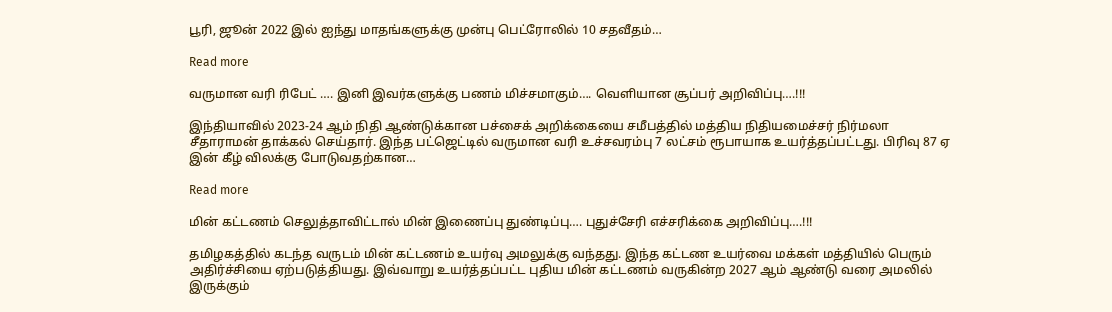பூரி, ஜூன் 2022 இல் ஐந்து மாதங்களுக்கு முன்பு பெட்ரோலில் 10 சதவீதம்…

Read more

வருமான வரி ரிபேட் …. இனி இவர்களுக்கு பணம் மிச்சமாகும்…. வெளியான சூப்பர் அறிவிப்பு….!!!

இந்தியாவில் 2023-24 ஆம் நிதி ஆண்டுக்கான பச்சைக் அறிக்கையை சமீபத்தில் மத்திய நிதியமைச்சர் நிர்மலா சீதாராமன் தாக்கல் செய்தார். இந்த பட்ஜெட்டில் வருமான வரி உச்சவரம்பு 7 லட்சம் ரூபாயாக உயர்த்தப்பட்டது. பிரிவு 87 ஏ இன் கீழ் விலக்கு போடுவதற்கான…

Read more

மின் கட்டணம் செலுத்தாவிட்டால் மின் இணைப்பு துண்டிப்பு…. புதுச்சேரி எச்சரிக்கை அறிவிப்பு….!!!

தமிழகத்தில் கடந்த வருடம் மின் கட்டணம் உயர்வு அமலுக்கு வந்தது. இந்த கட்டண உயர்வை மக்கள் மத்தியில் பெரும் அதிர்ச்சியை ஏற்படுத்தியது. இவ்வாறு உயர்த்தப்பட்ட புதிய மின் கட்டணம் வருகின்ற 2027 ஆம் ஆண்டு வரை அமலில் இருக்கும்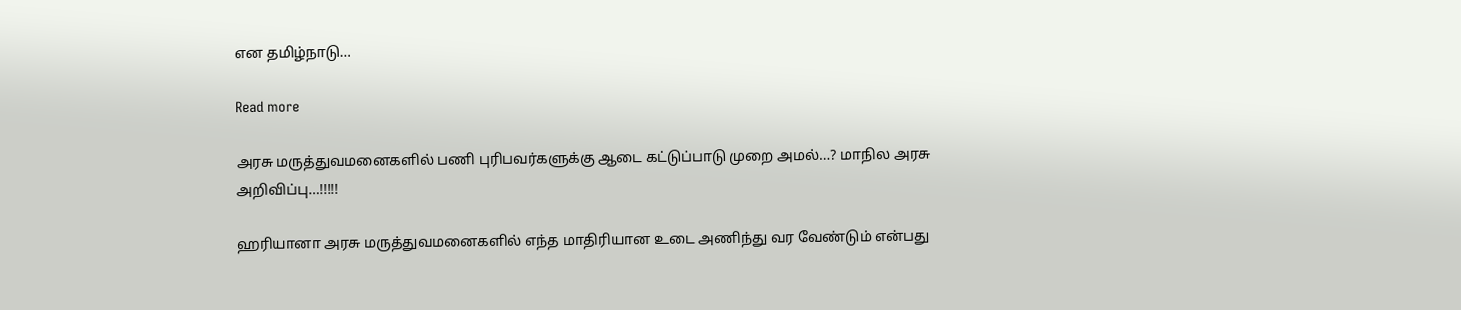என தமிழ்நாடு…

Read more

அரசு மருத்துவமனைகளில் பணி புரிபவர்களுக்கு ஆடை கட்டுப்பாடு முறை அமல்…? மாநில அரசு அறிவிப்பு…!!!!!

ஹரியானா அரசு மருத்துவமனைகளில் எந்த மாதிரியான உடை அணிந்து வர வேண்டும் என்பது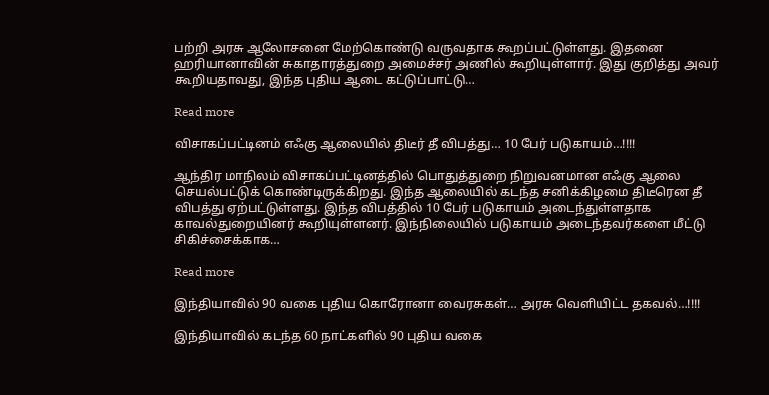பற்றி அரசு ஆலோசனை மேற்கொண்டு வருவதாக கூறப்பட்டுள்ளது. இதனை ஹரியானாவின் சுகாதாரத்துறை அமைச்சர் அணில் கூறியுள்ளார். இது குறித்து அவர் கூறியதாவது, இந்த புதிய ஆடை கட்டுப்பாட்டு…

Read more

விசாகப்பட்டினம் எஃகு ஆலையில் திடீர் தீ விபத்து… 10 பேர் படுகாயம்…!!!!

ஆந்திர மாநிலம் விசாகப்பட்டினத்தில் பொதுத்துறை நிறுவனமான எஃகு ஆலை செயல்பட்டுக் கொண்டிருக்கிறது. இந்த ஆலையில் கடந்த சனிக்கிழமை திடீரென தீ விபத்து ஏற்பட்டுள்ளது. இந்த விபத்தில் 10 பேர் படுகாயம் அடைந்துள்ளதாக காவல்துறையினர் கூறியுள்ளனர். இந்நிலையில் படுகாயம் அடைந்தவர்களை மீட்டு   சிகிச்சைக்காக…

Read more

இந்தியாவில் 90 வகை புதிய கொரோனா வைரசுகள்… அரசு வெளியிட்ட தகவல்…!!!!

இந்தியாவில் கடந்த 60 நாட்களில் 90 புதிய வகை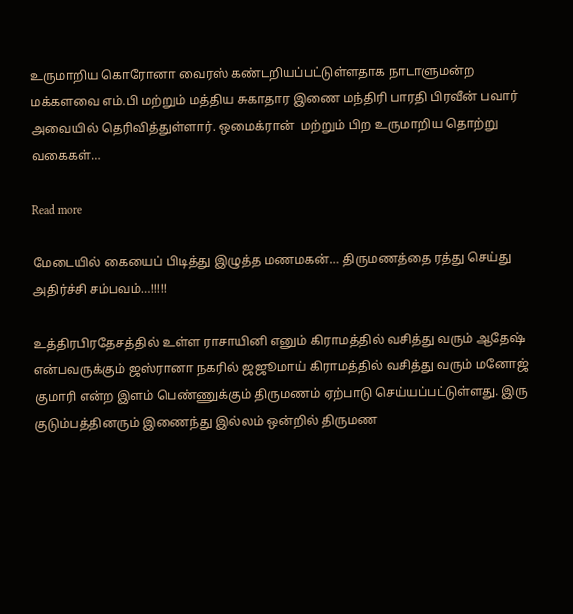உருமாறிய கொரோனா வைரஸ் கண்டறியப்பட்டுள்ளதாக நாடாளுமன்ற மக்களவை எம்.பி மற்றும் மத்திய சுகாதார இணை மந்திரி பாரதி பிரவீன் பவார் அவையில் தெரிவித்துள்ளார். ஒமைக்ரான்  மற்றும் பிற உருமாறிய தொற்று வகைகள்…

Read more

மேடையில் கையைப் பிடித்து இழுத்த மணமகன்… திருமணத்தை ரத்து செய்து அதிர்ச்சி சம்பவம்…!!!!!

உத்திரபிரதேசத்தில் உள்ள ராசாயினி எனும் கிராமத்தில் வசித்து வரும் ஆதேஷ் என்பவருக்கும் ஜஸ்ரானா நகரில் ஜஜூமாய் கிராமத்தில் வசித்து வரும் மனோஜ் குமாரி என்ற இளம் பெண்ணுக்கும் திருமணம் ஏற்பாடு செய்யப்பட்டுள்ளது. இரு குடும்பத்தினரும் இணைந்து இல்லம் ஒன்றில் திருமண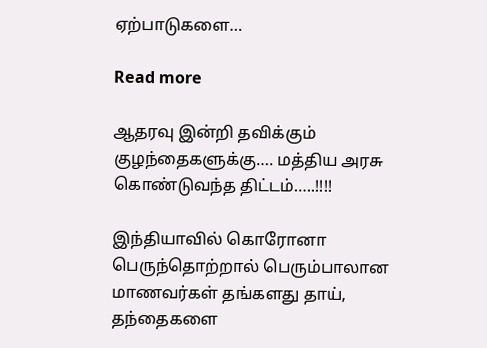ஏற்பாடுகளை…

Read more

ஆதரவு இன்றி தவிக்கும் குழந்தைகளுக்கு…. மத்திய அரசு கொண்டுவந்த திட்டம்…..!!!!

இந்தியாவில் கொரோனா பெருந்தொற்றால் பெரும்பாலான மாணவர்கள் தங்களது தாய், தந்தைகளை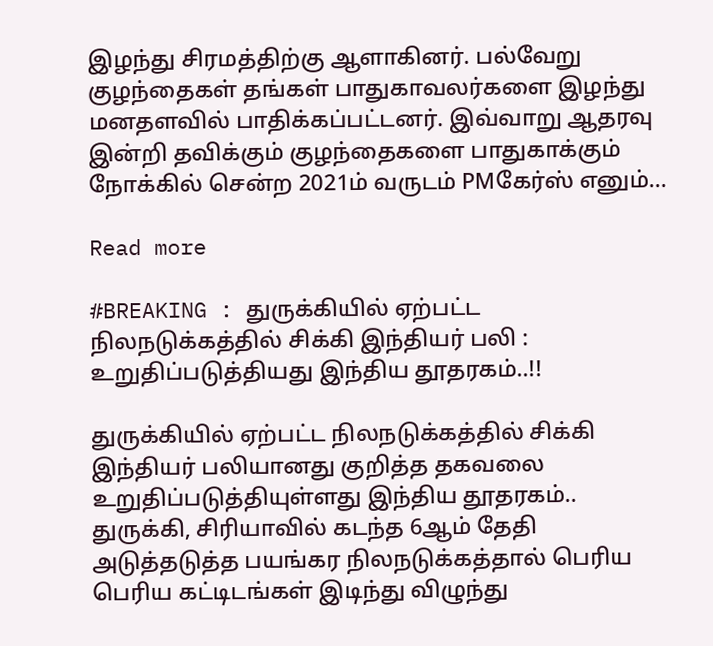இழந்து சிரமத்திற்கு ஆளாகினர். பல்வேறு குழந்தைகள் தங்கள் பாதுகாவலர்களை இழந்து மனதளவில் பாதிக்கப்பட்டனர். இவ்வாறு ஆதரவு இன்றி தவிக்கும் குழந்தைகளை பாதுகாக்கும் நோக்கில் சென்ற 2021ம் வருடம் PMகேர்ஸ் எனும்…

Read more

#BREAKING : துருக்கியில் ஏற்பட்ட நிலநடுக்கத்தில் சிக்கி இந்தியர் பலி : உறுதிப்படுத்தியது இந்திய தூதரகம்..!!

துருக்கியில் ஏற்பட்ட நிலநடுக்கத்தில் சிக்கி இந்தியர் பலியானது குறித்த தகவலை உறுதிப்படுத்தியுள்ளது இந்திய தூதரகம்.. துருக்கி, சிரியாவில் கடந்த 6ஆம் தேதி  அடுத்தடுத்த பயங்கர நிலநடுக்கத்தால் பெரிய பெரிய கட்டிடங்கள் இடிந்து விழுந்து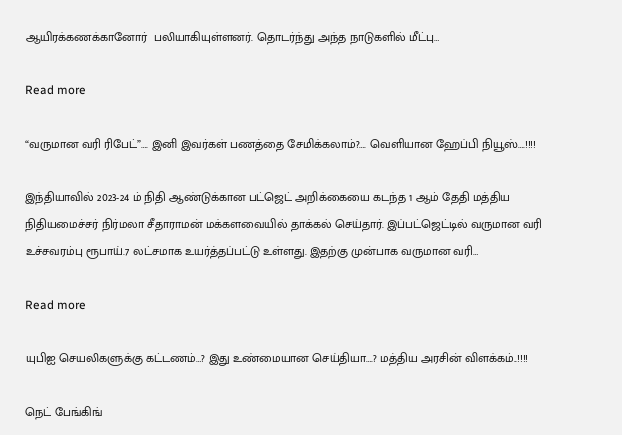ஆயிரக்கணக்கானோர்  பலியாகியுள்ளனர். தொடர்ந்து அந்த நாடுகளில் மீட்பு…

Read more

“வருமான வரி ரிபேட்”…. இனி இவர்கள் பணத்தை சேமிக்கலாம்?…. வெளியான ஹேப்பி நியூஸ்….!!!!

இந்தியாவில் 2023-24 ம் நிதி ஆண்டுக்கான பட்ஜெட் அறிக்கையை கடந்த 1 ஆம் தேதி மத்திய நிதியமைச்சர் நிர்மலா சீதாராமன் மக்களவையில் தாக்கல் செய்தார். இப்பட்ஜெட்டில் வருமான வரி உச்சவரம்பு ரூபாய்.7 லட்சமாக உயர்த்தப்பட்டு உள்ளது. இதற்கு முன்பாக வருமான வரி…

Read more

யுபிஐ செயலிகளுக்கு கட்டணம்…? இது உண்மையான செய்தியா….? மத்திய அரசின் விளக்கம்..!!!!

நெட் பேங்கிங்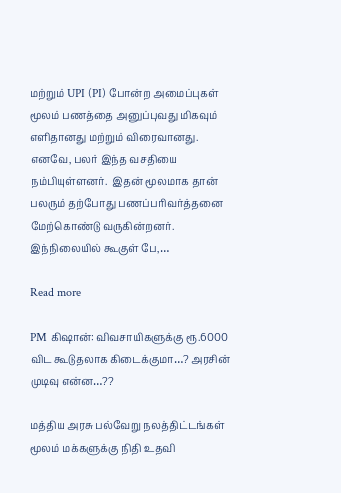மற்றும் UPI (PI) போன்ற அமைப்புகள் மூலம் பணத்தை அனுப்புவது மிகவும் எளிதானது மற்றும் விரைவானது. எனவே, பலர் இந்த வசதியை நம்பியுள்ளனர்.  இதன் மூலமாக தான் பலரும் தற்போது பணப்பரிவர்த்தனை மேற்கொண்டு வருகின்றனர். இந்நிலையில் கூகுள் பே,…

Read more

PM கிஷான்: விவசாயிகளுக்கு ரூ.6000 விட கூடுதலாக கிடைக்குமா…? அரசின் முடிவு என்ன…??

மத்திய அரசு பல்வேறு நலத்திட்டங்கள் மூலம் மக்களுக்கு நிதி உதவி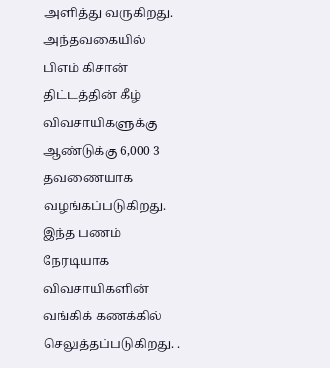அளித்து வருகிறது. அந்தவகையில் பிஎம் கிசான் திட்டத்தின் கீழ் விவசாயிகளுக்கு ஆண்டுக்கு 6,000 3 தவணையாக வழங்கப்படுகிறது. இந்த பணம் நேரடியாக விவசாயிகளின் வங்கிக் கணக்கில் செலுத்தப்படுகிறது. .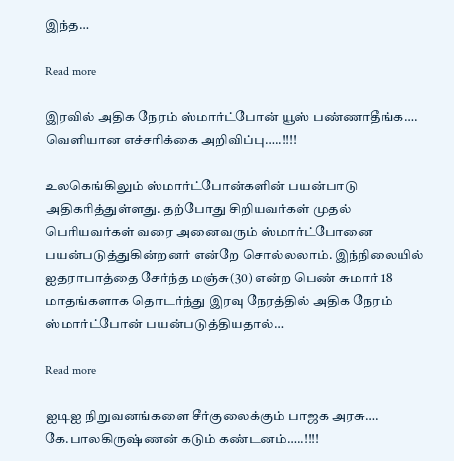இந்த…

Read more

இரவில் அதிக நேரம் ஸ்மார்ட்போன் யூஸ் பண்ணாதீங்க…. வெளியான எச்சரிக்கை அறிவிப்பு…..!!!!

உலகெங்கிலும் ஸ்மார்ட்போன்களின் பயன்பாடு அதிகரித்துள்ளது. தற்போது சிறியவர்கள் முதல் பெரியவர்கள் வரை அனைவரும் ஸ்மார்ட்போனை பயன்படுத்துகின்றனர் என்றே சொல்லலாம். இந்நிலையில் ஐதராபாத்தை சேர்ந்த மஞ்சு(30) என்ற பெண் சுமார் 18 மாதங்களாக தொடர்ந்து இரவு நேரத்தில் அதிக நேரம் ஸ்மார்ட்போன் பயன்படுத்தியதால்…

Read more

ஐடிஐ நிறுவனங்களை சீர்குலைக்கும் பாஜக அரசு…. கே.பாலகிருஷ்ணன் கடும் கண்டனம்…..!!!!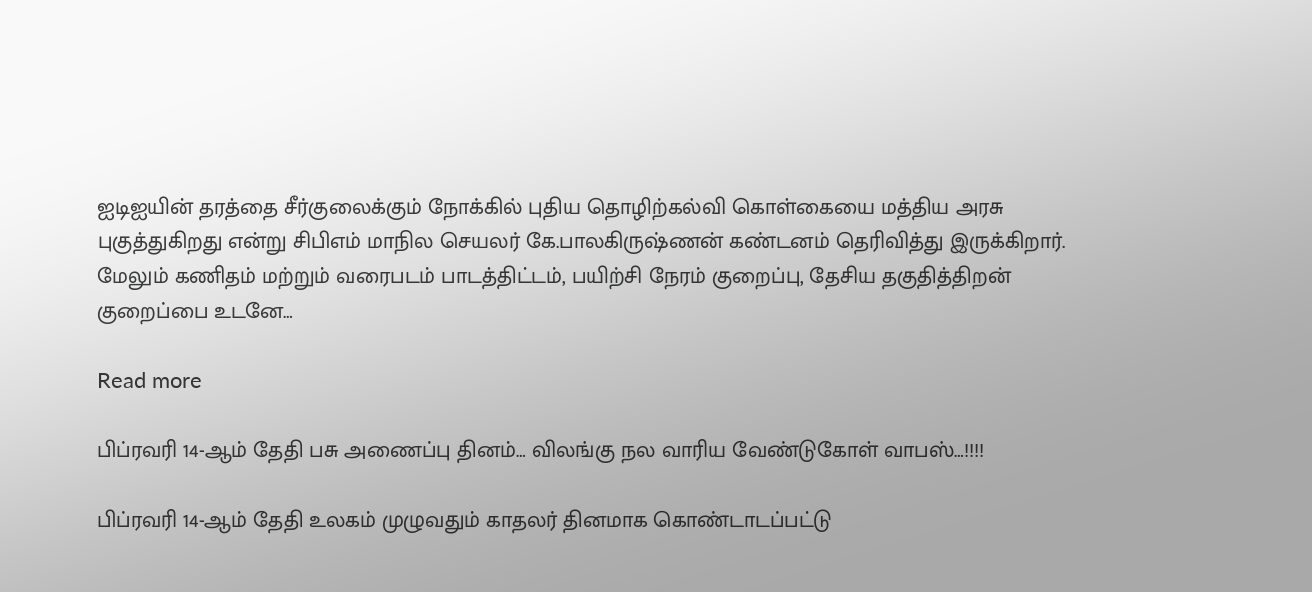ஐடிஐயின் தரத்தை சீர்குலைக்கும் நோக்கில் புதிய தொழிற்கல்வி கொள்கையை மத்திய அரசு புகுத்துகிறது என்று சிபிஎம் மாநில செயலர் கே.பாலகிருஷ்ணன் கண்டனம் தெரிவித்து இருக்கிறார். மேலும் கணிதம் மற்றும் வரைபடம் பாடத்திட்டம், பயிற்சி நேரம் குறைப்பு, தேசிய தகுதித்திறன் குறைப்பை உடனே…

Read more

பிப்ரவரி 14-ஆம் தேதி பசு அணைப்பு தினம்… விலங்கு நல வாரிய வேண்டுகோள் வாபஸ்…!!!!

பிப்ரவரி 14-ஆம் தேதி உலகம் முழுவதும் காதலர் தினமாக கொண்டாடப்பட்டு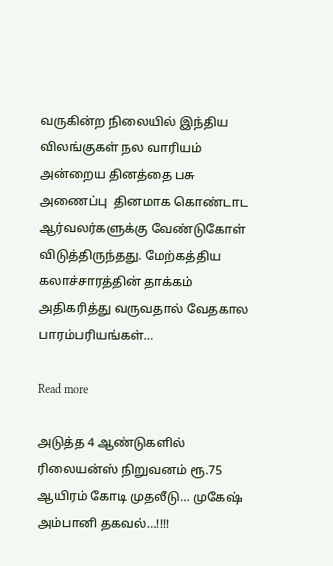வருகின்ற நிலையில் இந்திய விலங்குகள் நல வாரியம் அன்றைய தினத்தை பசு அணைப்பு  தினமாக கொண்டாட ஆர்வலர்களுக்கு வேண்டுகோள் விடுத்திருந்தது. மேற்கத்திய கலாச்சாரத்தின் தாக்கம் அதிகரித்து வருவதால் வேதகால பாரம்பரியங்கள்…

Read more

அடுத்த 4 ஆண்டுகளில் ரிலையன்ஸ் நிறுவனம் ரூ.75 ஆயிரம் கோடி முதலீடு… முகேஷ் அம்பானி தகவல்…!!!!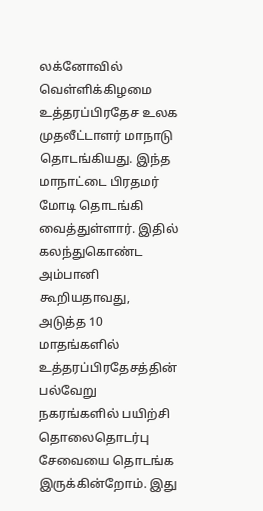லக்னோவில் வெள்ளிக்கிழமை உத்தரப்பிரதேச உலக முதலீட்டாளர் மாநாடு தொடங்கியது. இந்த மாநாட்டை பிரதமர் மோடி தொடங்கி வைத்துள்ளார். இதில் கலந்துகொண்ட அம்பானி கூறியதாவது, அடுத்த 10 மாதங்களில் உத்தரப்பிரதேசத்தின் பல்வேறு நகரங்களில் பயிற்சி தொலைதொடர்பு சேவையை தொடங்க இருக்கின்றோம். இது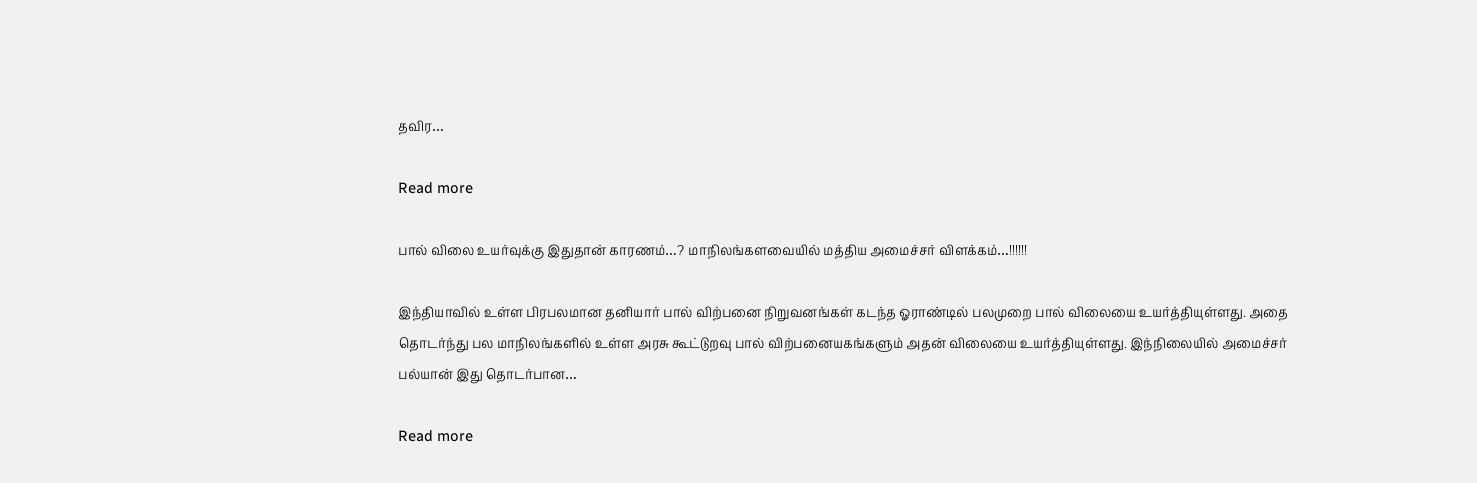தவிர…

Read more

பால் விலை உயர்வுக்கு இதுதான் காரணம்…? மாநிலங்களவையில் மத்திய அமைச்சர் விளக்கம்…!!!!!!

இந்தியாவில் உள்ள பிரபலமான தனியார் பால் விற்பனை நிறுவனங்கள் கடந்த ஓராண்டில் பலமுறை பால் விலையை உயர்த்தியுள்ளது. அதை தொடர்ந்து பல மாநிலங்களில் உள்ள அரசு கூட்டுறவு பால் விற்பனையகங்களும் அதன் விலையை உயர்த்தியுள்ளது. இந்நிலையில் அமைச்சர் பல்யான் இது தொடர்பான…

Read more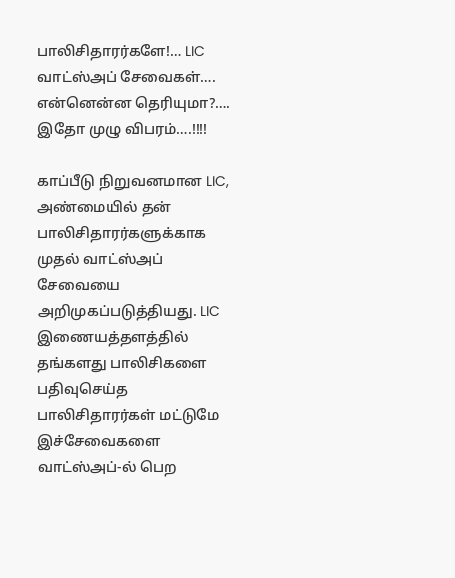பாலிசிதாரர்களே!… LIC வாட்ஸ்அப் சேவைகள்…. என்னென்ன தெரியுமா?…. இதோ முழு விபரம்….!!!!

காப்பீடு நிறுவனமான LIC, அண்மையில் தன் பாலிசிதாரர்களுக்காக முதல் வாட்ஸ்அப் சேவையை அறிமுகப்படுத்தியது. LIC இணையத்தளத்தில் தங்களது பாலிசிகளை பதிவுசெய்த பாலிசிதாரர்கள் மட்டுமே இச்சேவைகளை வாட்ஸ்அப்-ல் பெற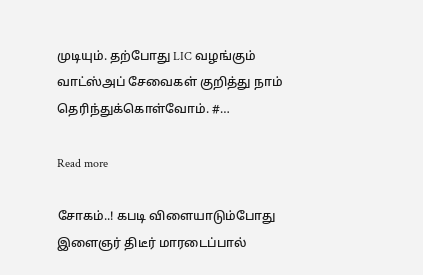முடியும். தற்போது LIC வழங்கும் வாட்ஸ்அப் சேவைகள் குறித்து நாம் தெரிந்துக்கொள்வோம். #…

Read more

சோகம்..! கபடி விளையாடும்போது இளைஞர் திடீர் மாரடைப்பால்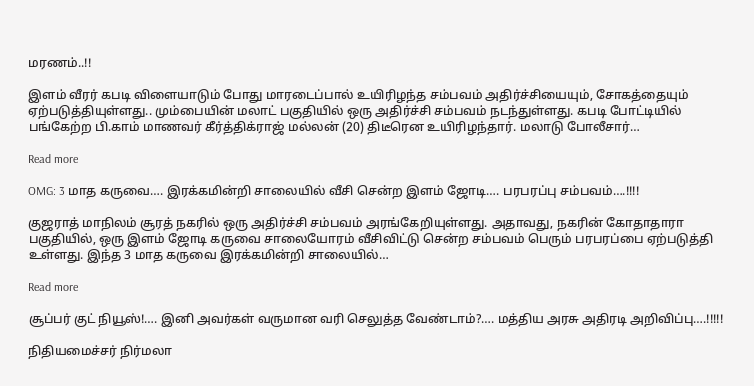மரணம்..!!

இளம் வீரர் கபடி விளையாடும் போது மாரடைப்பால் உயிரிழந்த சம்பவம் அதிர்ச்சியையும், சோகத்தையும் ஏற்படுத்தியுள்ளது.. மும்பையின் மலாட் பகுதியில் ஒரு அதிர்ச்சி சம்பவம் நடந்துள்ளது. கபடி போட்டியில் பங்கேற்ற பி.காம் மாணவர் கீர்த்திக்ராஜ் மல்லன் (20) திடீரென உயிரிழந்தார். மலாடு போலீசார்…

Read more

OMG: 3 மாத கருவை…. இரக்கமின்றி சாலையில் வீசி சென்ற இளம் ஜோடி…. பரபரப்பு சம்பவம்….!!!!

குஜராத் மாநிலம் சூரத் நகரில் ஒரு அதிர்ச்சி சம்பவம் அரங்கேறியுள்ளது. அதாவது, நகரின் கோதாதாரா பகுதியில், ஒரு இளம் ஜோடி கருவை சாலையோரம் வீசிவிட்டு சென்ற சம்பவம் பெரும் பரபரப்பை ஏற்படுத்தி உள்ளது. இந்த 3 மாத கருவை இரக்கமின்றி சாலையில்…

Read more

சூப்பர் குட் நியூஸ்!…. இனி அவர்கள் வருமான வரி செலுத்த வேண்டாம்?…. மத்திய அரசு அதிரடி அறிவிப்பு….!!!!!

நிதியமைச்சர் நிர்மலா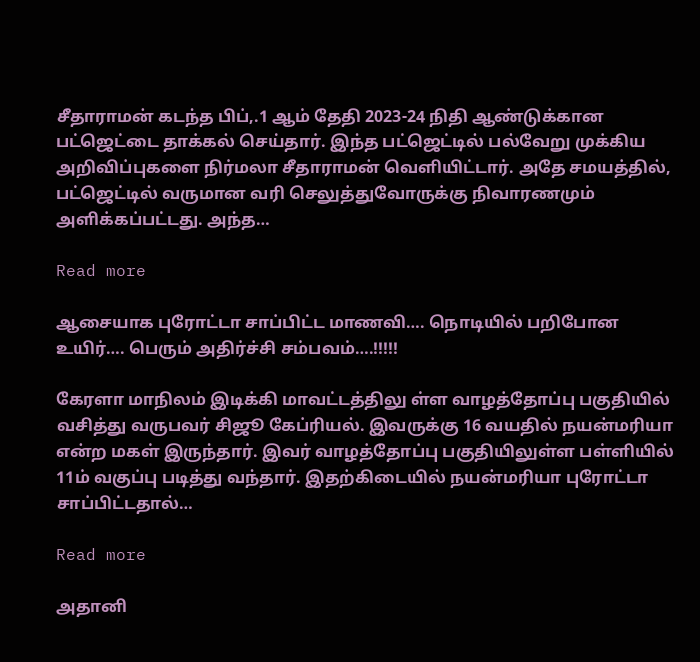சீதாராமன் கடந்த பிப்,.1 ஆம் தேதி 2023-24 நிதி ஆண்டுக்கான பட்ஜெட்டை தாக்கல் செய்தார். இந்த பட்ஜெட்டில் பல்வேறு முக்கிய அறிவிப்புகளை நிர்மலா சீதாராமன் வெளியிட்டார். அதே சமயத்தில், பட்ஜெட்டில் வருமான வரி செலுத்துவோருக்கு நிவாரணமும் அளிக்கப்பட்டது. அந்த…

Read more

ஆசையாக புரோட்டா சாப்பிட்ட மாணவி…. நொடியில் பறிபோன உயிர்…. பெரும் அதிர்ச்சி சம்பவம்….!!!!!

கேரளா மாநிலம் இடிக்கி மாவட்டத்திலு ள்ள வாழத்தோப்பு பகுதியில் வசித்து வருபவர் சிஜூ கேப்ரியல். இவருக்கு 16 வயதில் நயன்மரியா என்ற மகள் இருந்தார். இவர் வாழத்தோப்பு பகுதியிலுள்ள பள்ளியில் 11ம் வகுப்பு படித்து வந்தார். இதற்கிடையில் நயன்மரியா புரோட்டா சாப்பிட்டதால்…

Read more

அதானி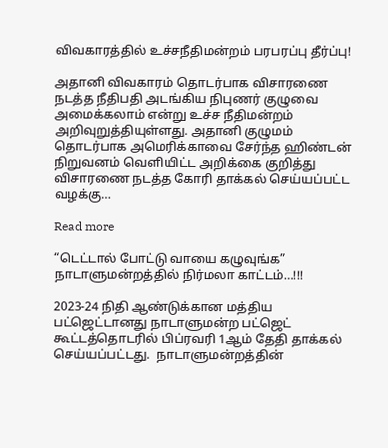விவகாரத்தில் உச்சநீதிமன்றம் பரபரப்பு தீர்ப்பு!

அதானி விவகாரம் தொடர்பாக விசாரணை நடத்த நீதிபதி அடங்கிய நிபுணர் குழுவை அமைக்கலாம் என்று உச்ச நீதிமன்றம் அறிவுறுத்தியுள்ளது. அதானி குழுமம் தொடர்பாக அமெரிக்காவை சேர்ந்த ஹிண்டன் நிறுவனம் வெளியிட்ட அறிக்கை குறித்து விசாரணை நடத்த கோரி தாக்கல் செய்யப்பட்ட வழக்கு…

Read more

“டெட்டால் போட்டு வாயை கழுவுங்க” நாடாளுமன்றத்தில் நிர்மலா காட்டம்…!!!

2023-24 நிதி ஆண்டுக்கான மத்திய பட்ஜெட்டானது நாடாளுமன்ற பட்ஜெட் கூட்டத்தொடரில் பிப்ரவரி 1ஆம் தேதி தாக்கல்  செய்யப்பட்டது.  நாடாளுமன்றத்தின்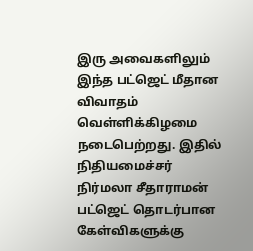இரு அவைகளிலும் இந்த பட்ஜெட் மீதான விவாதம் வெள்ளிக்கிழமை நடைபெற்றது. இதில் நிதியமைச்சர் நிர்மலா சீதாராமன் பட்ஜெட் தொடர்பான கேள்விகளுக்கு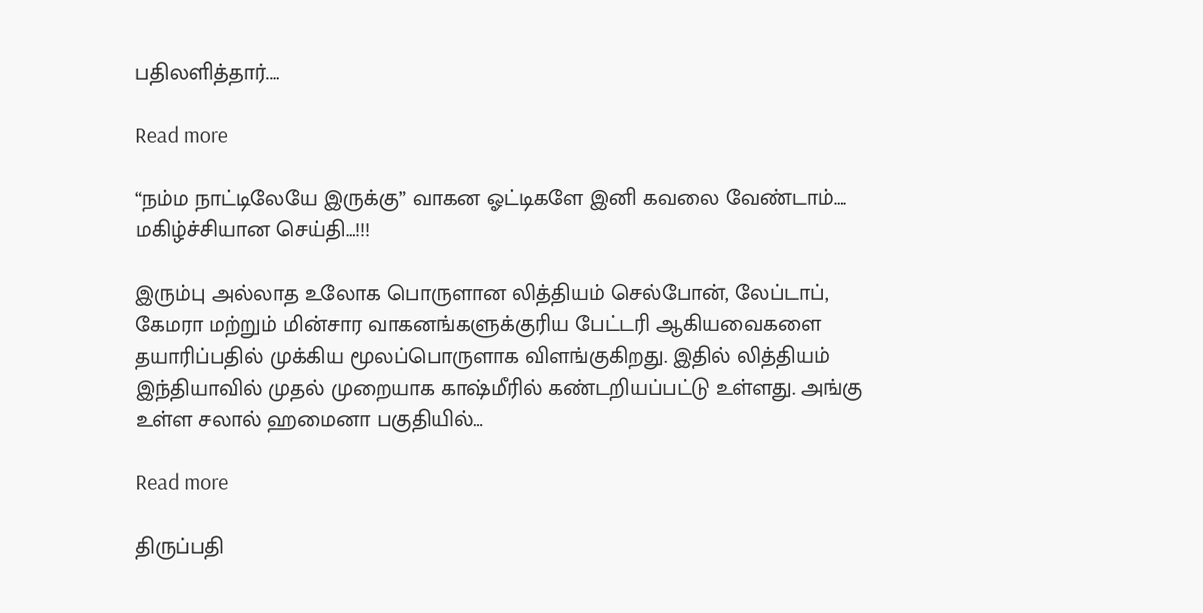பதிலளித்தார்.…

Read more

“நம்ம நாட்டிலேயே இருக்கு” வாகன ஓட்டிகளே இனி கவலை வேண்டாம்…. மகிழ்ச்சியான செய்தி…!!!

இரும்பு அல்லாத உலோக பொருளான லித்தியம் செல்போன், லேப்டாப், கேமரா மற்றும் மின்சார வாகனங்களுக்குரிய பேட்டரி ஆகியவைகளை தயாரிப்பதில் முக்கிய மூலப்பொருளாக விளங்குகிறது. இதில் லித்தியம் இந்தியாவில் முதல் முறையாக காஷ்மீரில் கண்டறியப்பட்டு உள்ளது. அங்கு உள்ள சலால் ஹமைனா பகுதியில்…

Read more

திருப்பதி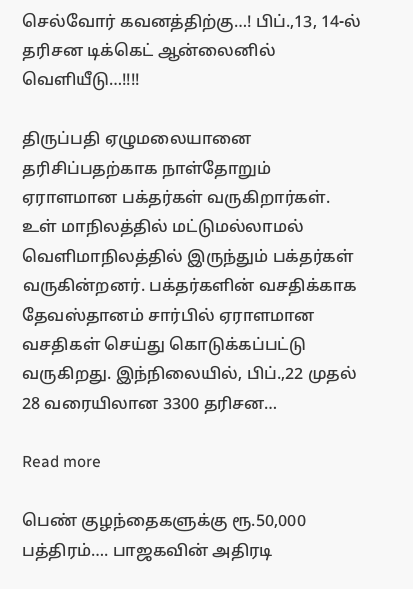செல்வோர் கவனத்திற்கு…! பிப்.,13, 14-ல் தரிசன டிக்கெட் ஆன்லைனில் வெளியீடு…!!!!

திருப்பதி ஏழுமலையானை தரிசிப்பதற்காக நாள்தோறும் ஏராளமான பக்தர்கள் வருகிறார்கள். உள் மாநிலத்தில் மட்டுமல்லாமல் வெளிமாநிலத்தில் இருந்தும் பக்தர்கள் வருகின்றனர். பக்தர்களின் வசதிக்காக தேவஸ்தானம் சார்பில் ஏராளமான வசதிகள் செய்து கொடுக்கப்பட்டு வருகிறது. இந்நிலையில், பிப்.,22 முதல் 28 வரையிலான 3300 தரிசன…

Read more

பெண் குழந்தைகளுக்கு ரூ.50,000 பத்திரம்…. பாஜகவின் அதிரடி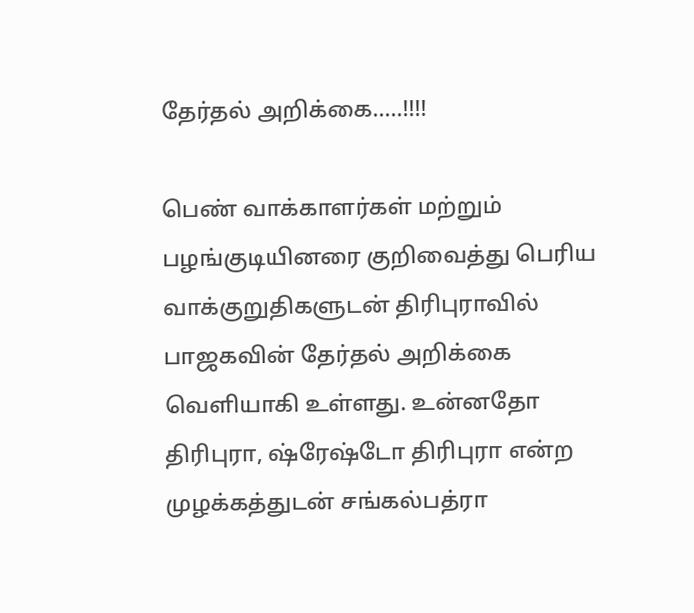தேர்தல் அறிக்கை…..!!!!

பெண் வாக்காளர்கள் மற்றும் பழங்குடியினரை குறிவைத்து பெரிய வாக்குறுதிகளுடன் திரிபுராவில் பாஜகவின் தேர்தல் அறிக்கை வெளியாகி உள்ளது. உன்னதோ திரிபுரா, ஷ்ரேஷ்டோ திரிபுரா என்ற முழக்கத்துடன் சங்கல்பத்ரா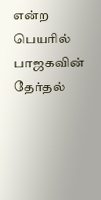என்ற பெயரில் பாஜகவின் தேர்தல்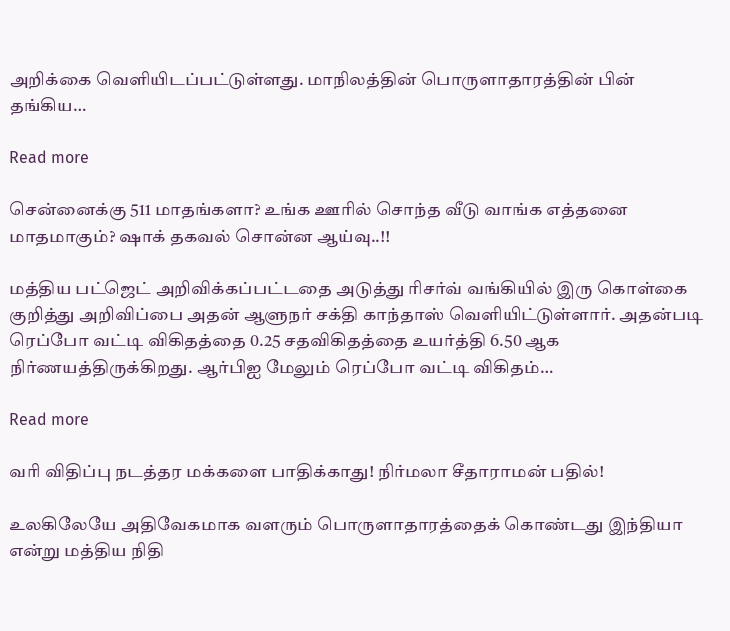அறிக்கை வெளியிடப்பட்டுள்ளது. மாநிலத்தின் பொருளாதாரத்தின் பின் தங்கிய…

Read more

சென்னைக்கு 511 மாதங்களா? உங்க ஊரில் சொந்த வீடு வாங்க எத்தனை மாதமாகும்? ஷாக் தகவல் சொன்ன ஆய்வு..!!

மத்திய பட்ஜெட் அறிவிக்கப்பட்டதை அடுத்து ரிசர்வ் வங்கியில் இரு கொள்கை குறித்து அறிவிப்பை அதன் ஆளுநர் சக்தி காந்தாஸ் வெளியிட்டுள்ளார். அதன்படி ரெப்போ வட்டி விகிதத்தை 0.25 சதவிகிதத்தை உயர்த்தி 6.50 ஆக நிர்ணயத்திருக்கிறது. ஆர்பிஐ மேலும் ரெப்போ வட்டி விகிதம்…

Read more

வரி விதிப்பு நடத்தர மக்களை பாதிக்காது! நிர்மலா சீதாராமன் பதில்!

உலகிலேயே அதிவேகமாக வளரும் பொருளாதாரத்தைக் கொண்டது இந்தியா என்று மத்திய நிதி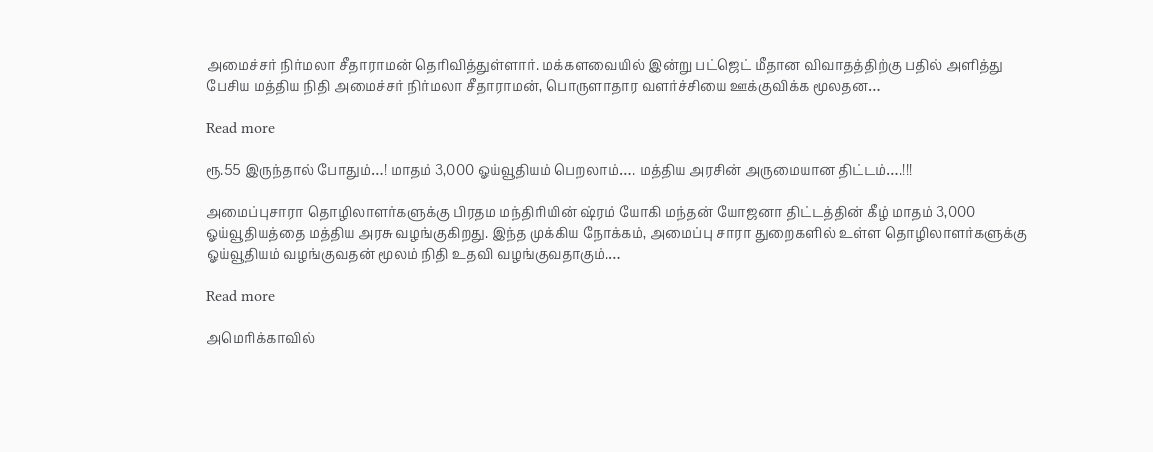அமைச்சர் நிர்மலா சீதாராமன் தெரிவித்துள்ளார். மக்களவையில் இன்று பட்ஜெட் மீதான விவாதத்திற்கு பதில் அளித்து பேசிய மத்திய நிதி அமைச்சர் நிர்மலா சீதாராமன், பொருளாதார வளர்ச்சியை ஊக்குவிக்க மூலதன…

Read more

ரூ.55 இருந்தால் போதும்…! மாதம் 3,000 ஓய்வூதியம் பெறலாம்…. மத்திய அரசின் அருமையான திட்டம்….!!!

அமைப்புசாரா தொழிலாளர்களுக்கு பிரதம மந்திரியின் ஷ்ரம் யோகி மந்தன் யோஜனா திட்டத்தின் கீழ் மாதம் 3,000 ஓய்வூதியத்தை மத்திய அரசு வழங்குகிறது. இந்த முக்கிய நோக்கம், அமைப்பு சாரா துறைகளில் உள்ள தொழிலாளர்களுக்கு ஓய்வூதியம் வழங்குவதன் மூலம் நிதி உதவி வழங்குவதாகும்.…

Read more

அமெரிக்காவில்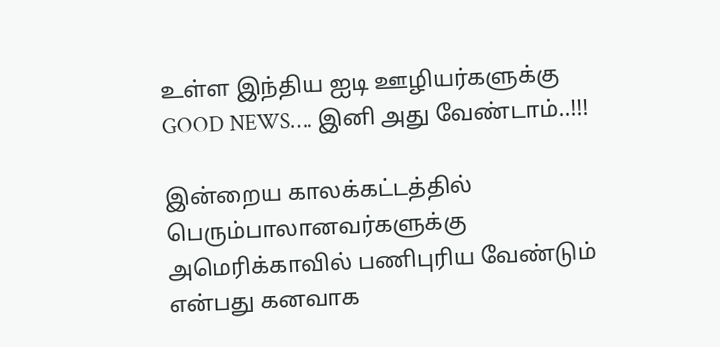உள்ள இந்திய ஐடி ஊழியர்களுக்கு GOOD NEWS…. இனி அது வேண்டாம்..!!!

இன்றைய காலக்கட்டத்தில் பெரும்பாலானவர்களுக்கு அமெரிக்காவில் பணிபுரிய வேண்டும் என்பது கனவாக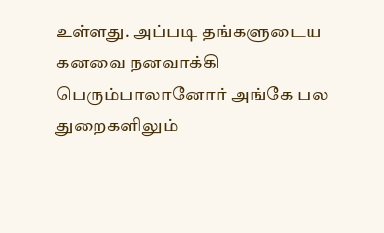உள்ளது. அப்படி தங்களுடைய கனவை நனவாக்கி பெரும்பாலானோர் அங்கே பல துறைகளிலும்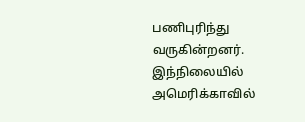பணிபுரிந்து வருகின்றனர். இந்நிலையில் அமெரிக்காவில்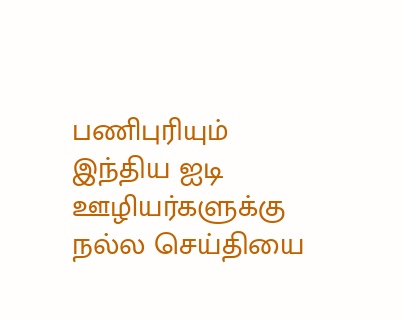பணிபுரியும் இந்திய ஐடி ஊழியர்களுக்கு நல்ல செய்தியை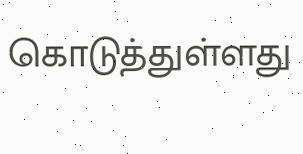கொடுத்துள்ளது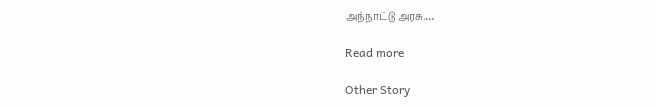அந்நாட்டு அரசு.…

Read more

Other Story